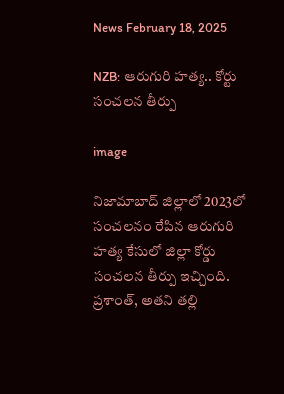News February 18, 2025

NZB: ఆరుగురి హత్య.. కోర్టు సంచలన తీర్పు

image

నిజామాబాద్ జిల్లాలో 2023లో సంచలనం రేపిన ఆరుగురి హత్య కేసులో జిల్లా కోర్డు సంచలన తీర్పు ఇచ్చింది. ప్రశాంత్, అతని తల్లి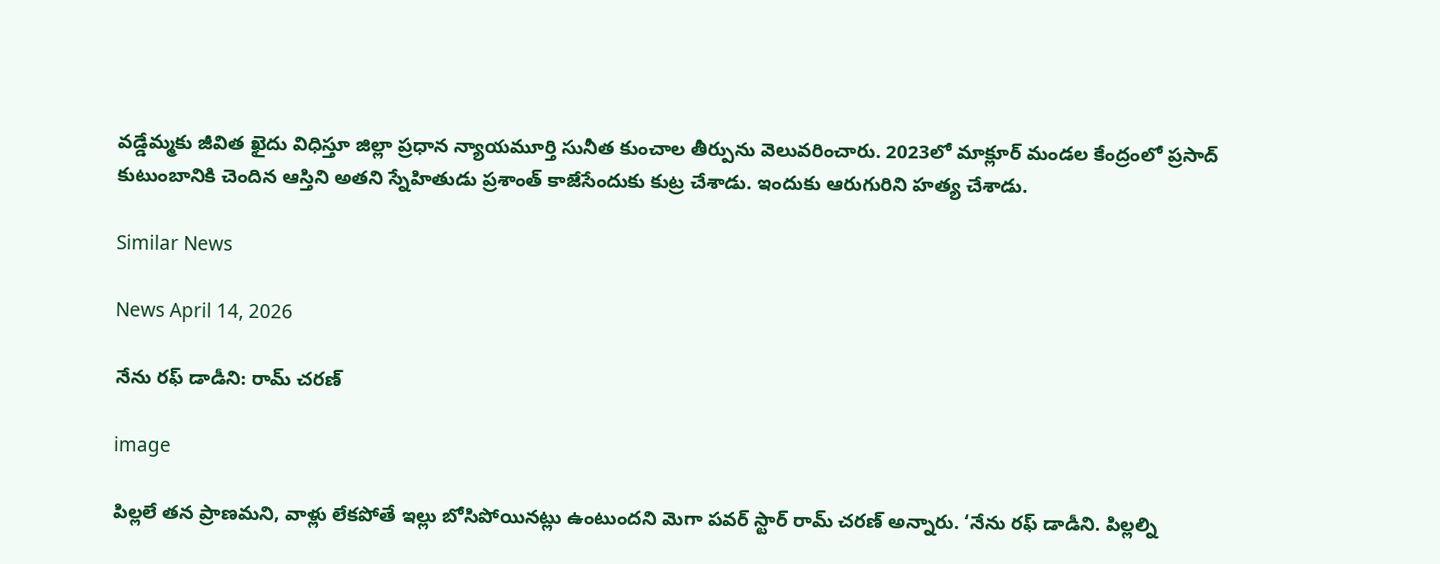వడ్డేమ్మకు జీవిత ఖైదు విధిస్తూ జిల్లా ప్రధాన న్యాయమూర్తి సునీత కుంచాల తీర్పును వెలువరించారు. 2023లో మాక్లూర్ మండల కేంద్రంలో ప్రసాద్ కుటుంబానికి చెందిన ఆస్తిని అతని స్నేహితుడు ప్రశాంత్ కాజేసేందుకు కుట్ర చేశాడు. ఇందుకు ఆరుగురిని హత్య చేశాడు.

Similar News

News April 14, 2026

నేను రఫ్ డాడీని: రామ్ చరణ్

image

పిల్లలే తన ప్రాణమని, వాళ్లు లేకపోతే ఇల్లు బోసిపోయినట్లు ఉంటుందని మెగా పవర్ స్టార్ రామ్ చరణ్ అన్నారు. ‘నేను రఫ్ డాడీని. పిల్లల్ని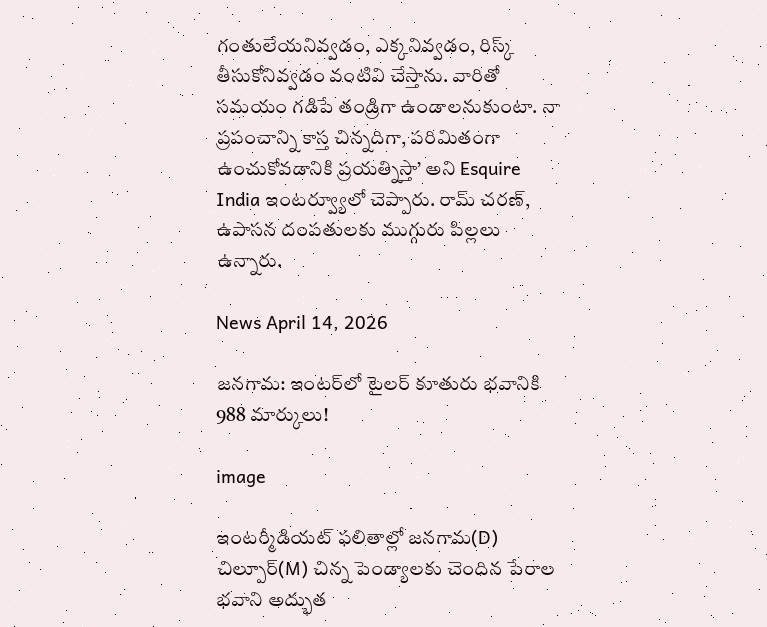గంతులేయనివ్వడం, ఎక్కనివ్వడం, రిస్క్ తీసుకోనివ్వడం వంటివి చేస్తాను. వారితో సమయం గడిపే తండ్రిగా ఉండాలనుకుంటా. నా ప్రపంచాన్ని కాస్త చిన్నదిగా, పరిమితంగా ఉంచుకోవడానికి ప్రయత్నిస్తా’ అని Esquire India ఇంటర్వ్యూలో చెప్పారు. రామ్ చరణ్, ఉపాసన దంపతులకు ముగ్గురు పిల్లలు ఉన్నారు.

News April 14, 2026

జనగామ: ఇంటర్‌‌లో టైలర్‌ కూతురు భవానికి 988 మార్కులు!

image

ఇంటర్మీడియట్ ఫలితాల్లో జనగామ(D) చిల్పూర్(M) చిన్న పెండ్యాలకు చెందిన పేరాల భవాని అద్భుత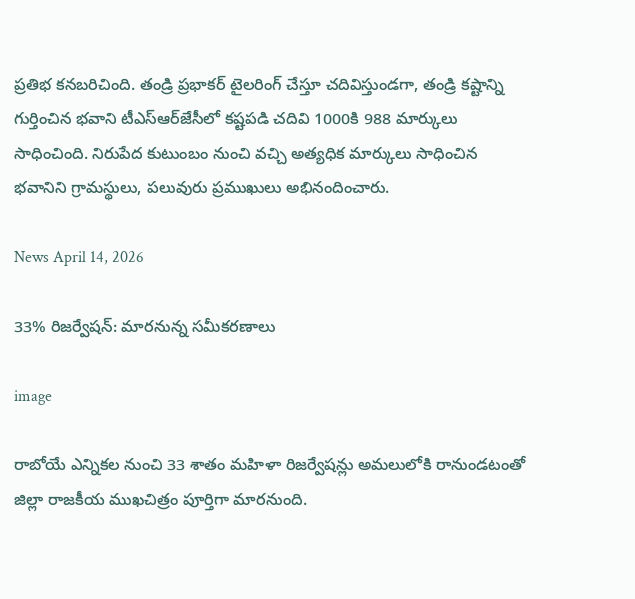ప్రతిభ కనబరిచింది. తండ్రి ప్రభాకర్ టైలరింగ్ చేస్తూ చదివిస్తుండగా, తండ్రి కష్టాన్ని గుర్తించిన భవాని టీఎస్‌ఆర్‌జేసీలో కష్టపడి చదివి 1000కి 988 మార్కులు సాధించింది. నిరుపేద కుటుంబం నుంచి వచ్చి అత్యధిక మార్కులు సాధించిన భవానిని గ్రామస్థులు, పలువురు ప్రముఖులు అభినందించారు.

News April 14, 2026

33% రిజర్వేషన్: మారనున్న సమీకరణాలు

image

రాబోయే ఎన్నికల నుంచి 33 శాతం మహిళా రిజర్వేషన్లు అమలులోకి రానుండటంతో జిల్లా రాజకీయ ముఖచిత్రం పూర్తిగా మారనుంది.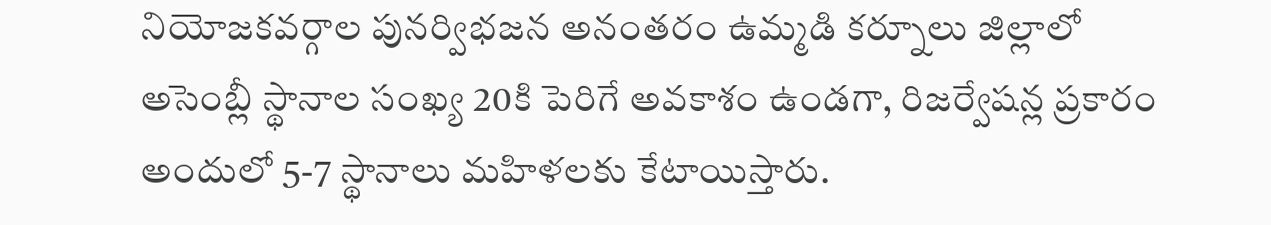నియోజకవర్గాల పునర్విభజన అనంతరం ఉమ్మడి కర్నూలు జిల్లాలో అసెంబ్లీ స్థానాల సంఖ్య 20కి పెరిగే అవకాశం ఉండగా, రిజర్వేషన్ల ప్రకారం అందులో 5-7 స్థానాలు మహిళలకు కేటాయిస్తారు.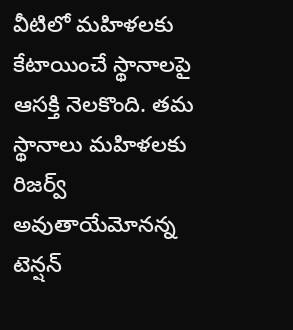వీటిలో మహిళలకు కేటాయించే స్థానాలపై ఆసక్తి నెలకొంది. తమ స్థానాలు మహిళలకు రిజర్వ్ అవుతాయేమోనన్న టెన్షన్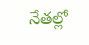నేతల్లో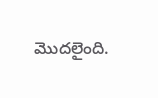మొదలైంది.